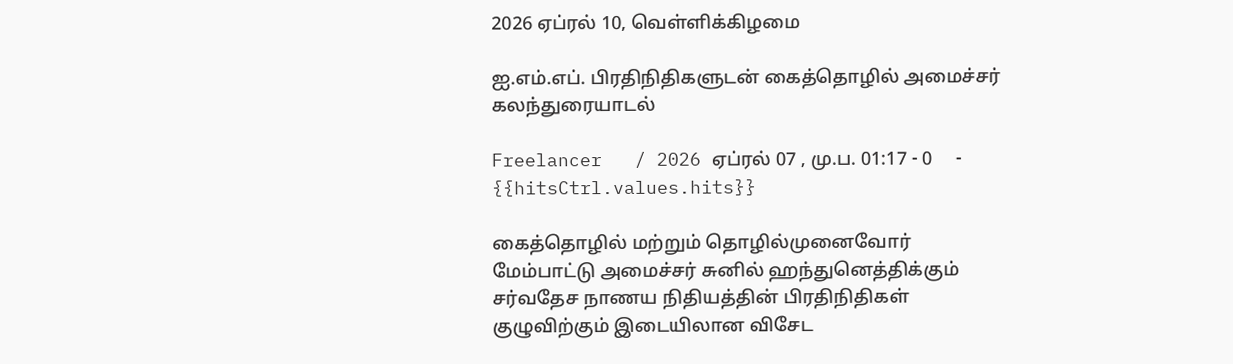2026 ஏப்ரல் 10, வெள்ளிக்கிழமை

ஐ.எம்.எப். பிரதிநிதிகளுடன் கைத்தொழில் அமைச்சர் கலந்துரையாடல்

Freelancer   / 2026 ஏப்ரல் 07 , மு.ப. 01:17 - 0     - {{hitsCtrl.values.hits}}

கைத்தொழில் மற்றும் தொழில்முனைவோர் மேம்பாட்டு அமைச்சர் சுனில் ஹந்துனெத்திக்கும் சர்வதேச நாணய நிதியத்தின் பிரதிநிதிகள் குழுவிற்கும் இடையிலான விசேட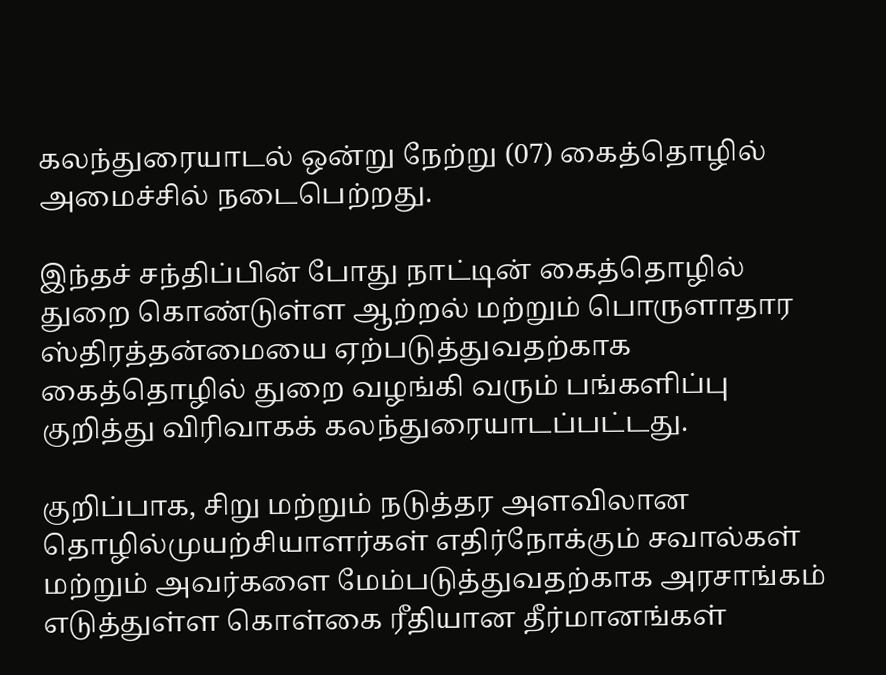கலந்துரையாடல் ஒன்று நேற்று (07) கைத்தொழில் அமைச்சில் நடைபெற்றது.

இந்தச் சந்திப்பின் போது நாட்டின் கைத்தொழில் துறை கொண்டுள்ள ஆற்றல் மற்றும் பொருளாதார ஸ்திரத்தன்மையை ஏற்படுத்துவதற்காக கைத்தொழில் துறை வழங்கி வரும் பங்களிப்பு குறித்து விரிவாகக் கலந்துரையாடப்பட்டது.

குறிப்பாக, சிறு மற்றும் நடுத்தர அளவிலான தொழில்முயற்சியாளர்கள் எதிர்நோக்கும் சவால்கள் மற்றும் அவர்களை மேம்படுத்துவதற்காக அரசாங்கம் எடுத்துள்ள கொள்கை ரீதியான தீர்மானங்கள்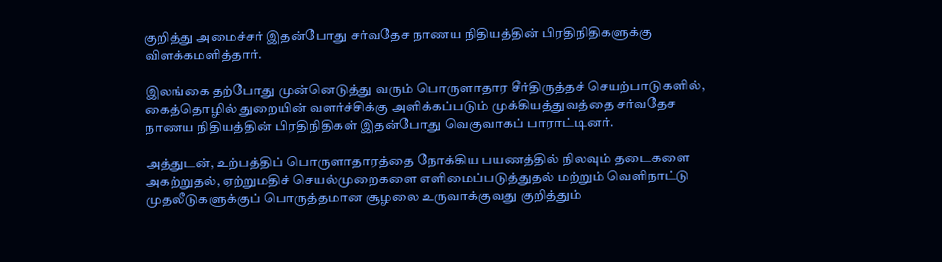குறித்து அமைச்சர் இதன்போது சர்வதேச நாணய நிதியத்தின் பிரதிநிதிகளுக்கு விளக்கமளித்தார்.

இலங்கை தற்போது முன்னெடுத்து வரும் பொருளாதார சீர்திருத்தச் செயற்பாடுகளில், கைத்தொழில் துறையின் வளர்ச்சிக்கு அளிக்கப்படும் முக்கியத்துவத்தை சர்வதேச நாணய நிதியத்தின் பிரதிநிதிகள் இதன்போது வெகுவாகப் பாராட்டினர்.

அத்துடன், உற்பத்திப் பொருளாதாரத்தை நோக்கிய பயணத்தில் நிலவும் தடைகளை அகற்றுதல், ஏற்றுமதிச் செயல்முறைகளை எளிமைப்படுத்துதல் மற்றும் வெளிநாட்டு முதலீடுகளுக்குப் பொருத்தமான சூழலை உருவாக்குவது குறித்தும்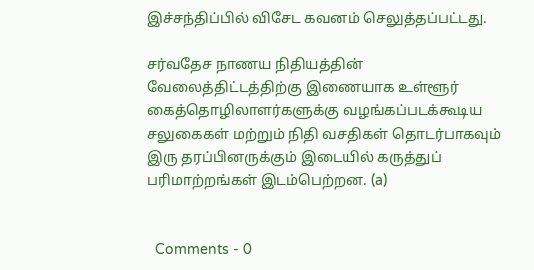இச்சந்திப்பில் விசேட கவனம் செலுத்தப்பட்டது.

சர்வதேச நாணய நிதியத்தின் வேலைத்திட்டத்திற்கு இணையாக உள்ளூர் கைத்தொழிலாளர்களுக்கு வழங்கப்படக்கூடிய சலுகைகள் மற்றும் நிதி வசதிகள் தொடர்பாகவும் இரு தரப்பினருக்கும் இடையில் கருத்துப் பரிமாற்றங்கள் இடம்பெற்றன. (a)


  Comments - 0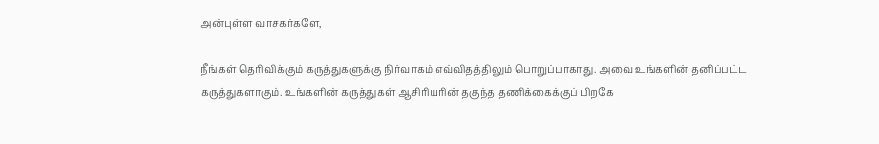அன்புள்ள வாசகர்களே,

நீங்கள் தெரிவிக்கும் கருத்துகளுக்கு நிர்வாகம் எவ்விதத்திலும் பொறுப்பாகாது. அவை உங்களின் தனிப்பட்ட கருத்துகளாகும். உங்களின் கருத்துகள் ஆசிரியரின் தகுந்த தணிக்கைக்குப் பிறகே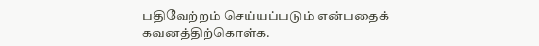பதிவேற்றம் செய்யப்படும் என்பதைக் கவனத்திற்கொள்க.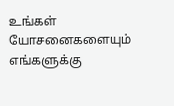உங்கள் யோசனைகளையும் எங்களுக்கு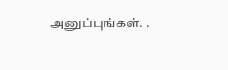அனுப்புங்கள். .